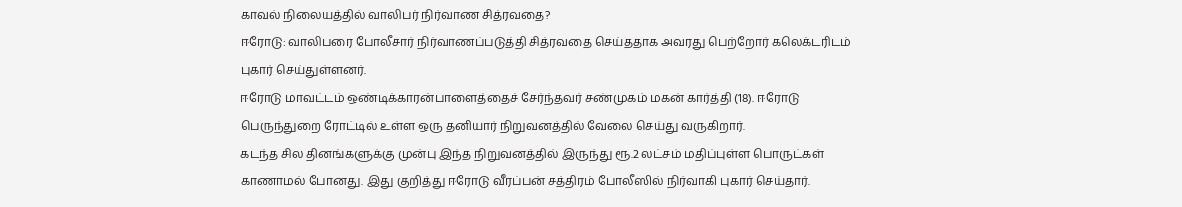காவல் நிலையத்தில் வாலிபர் நிர்வாண சித்ரவதை?
ஈரோடு: வாலிபரை போலீசார் நிர்வாணப்படுத்தி சித்ரவதை செய்ததாக அவரது பெற்றோர் கலெக்டரிடம் புகார் செய்துள்ளனர்.
ஈரோடு மாவட்டம் ஒண்டிக்காரன்பாளைத்தைச் சேர்ந்தவர் சண்முகம் மகன் கார்த்தி (18). ஈரோடு பெருந்துறை ரோட்டில் உள்ள ஒரு தனியார் நிறுவனத்தில் வேலை செய்து வருகிறார்.
கடந்த சில தினங்களுக்கு முன்பு இந்த நிறுவனத்தில் இருந்து ரூ.2 லட்சம் மதிப்புள்ள பொருட்கள் காணாமல் போனது. இது குறித்து ஈரோடு வீரப்பன் சத்திரம் போலீஸில் நிர்வாகி புகார் செய்தார்.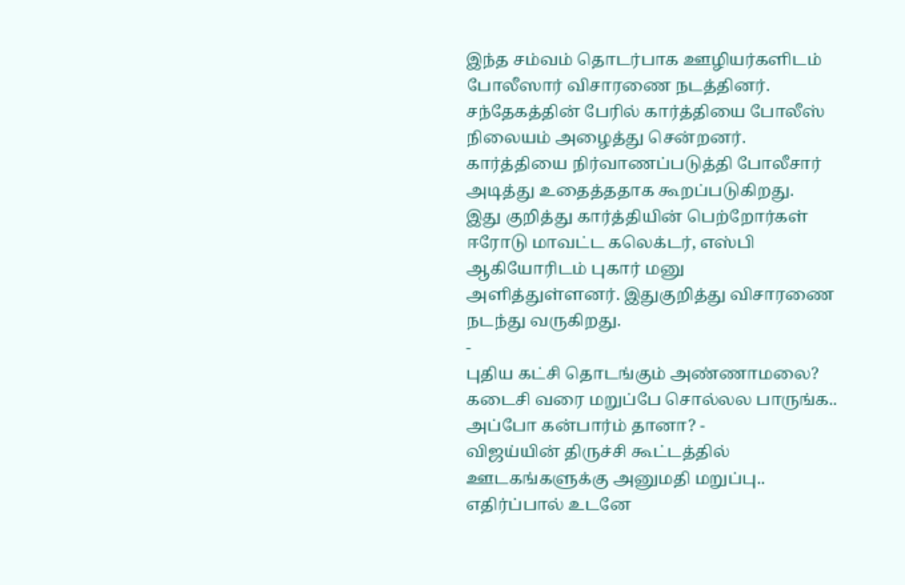இந்த சம்வம் தொடர்பாக ஊழியர்களிடம் போலீஸார் விசாரணை நடத்தினர். சந்தேகத்தின் பேரில் கார்த்தியை போலீஸ் நிலையம் அழைத்து சென்றனர். கார்த்தியை நிர்வாணப்படுத்தி போலீசார் அடித்து உதைத்ததாக கூறப்படுகிறது.
இது குறித்து கார்த்தியின் பெற்றோர்கள் ஈரோடு மாவட்ட கலெக்டர், எஸ்பி ஆகியோரிடம் புகார் மனு அளித்துள்ளனர். இதுகுறித்து விசாரணை நடந்து வருகிறது.
-
புதிய கட்சி தொடங்கும் அண்ணாமலை? கடைசி வரை மறுப்பே சொல்லல பாருங்க.. அப்போ கன்பார்ம் தானா? -
விஜய்யின் திருச்சி கூட்டத்தில் ஊடகங்களுக்கு அனுமதி மறுப்பு.. எதிர்ப்பால் உடனே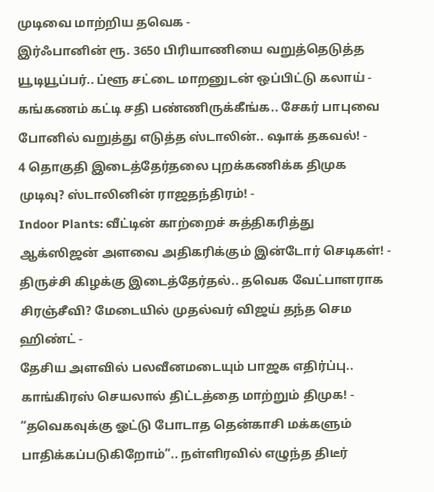முடிவை மாற்றிய தவெக -
இர்ஃபானின் ரூ. 3650 பிரியாணியை வறுத்தெடுத்த யூடியூப்பர்.. ப்ளூ சட்டை மாறனுடன் ஒப்பிட்டு கலாய் -
கங்கணம் கட்டி சதி பண்ணிருக்கீங்க.. சேகர் பாபுவை போனில் வறுத்து எடுத்த ஸ்டாலின்.. ஷாக் தகவல்! -
4 தொகுதி இடைத்தேர்தலை புறக்கணிக்க திமுக முடிவு? ஸ்டாலினின் ராஜதந்திரம்! -
Indoor Plants: வீட்டின் காற்றைச் சுத்திகரித்து ஆக்ஸிஜன் அளவை அதிகரிக்கும் இன்டோர் செடிகள்! -
திருச்சி கிழக்கு இடைத்தேர்தல்.. தவெக வேட்பாளராக சிரஞ்சீவி? மேடையில் முதல்வர் விஜய் தந்த செம ஹிண்ட் -
தேசிய அளவில் பலவீனமடையும் பாஜக எதிர்ப்பு.. காங்கிரஸ் செயலால் திட்டத்தை மாற்றும் திமுக! -
“தவெகவுக்கு ஓட்டு போடாத தென்காசி மக்களும் பாதிக்கப்படுகிறோம்”.. நள்ளிரவில் எழுந்த திடீர்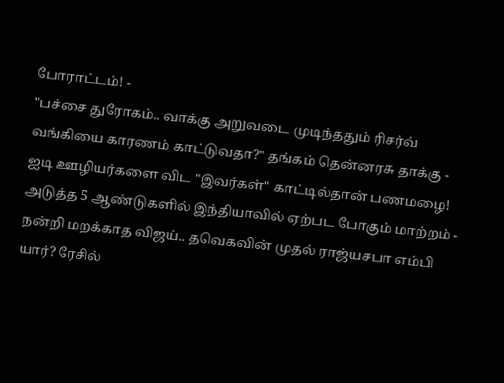போராட்டம்! -
"பச்சை துரோகம்.. வாக்கு அறுவடை முடிந்ததும் ரிசர்வ் வங்கியை காரணம் காட்டுவதா?" தங்கம் தென்னரசு தாக்கு -
ஐடி ஊழியர்களை விட "இவர்கள்" காட்டில்தான் பணமழை! அடுத்த 5 ஆண்டுகளில் இந்தியாவில் ஏற்பட போகும் மாற்றம் -
நன்றி மறக்காத விஜய்.. தவெகவின் முதல் ராஜ்யசபா எம்பி யார்? ரேசில்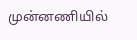முன்னணியில்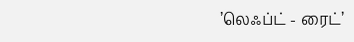’லெஃப்ட் - ரைட்’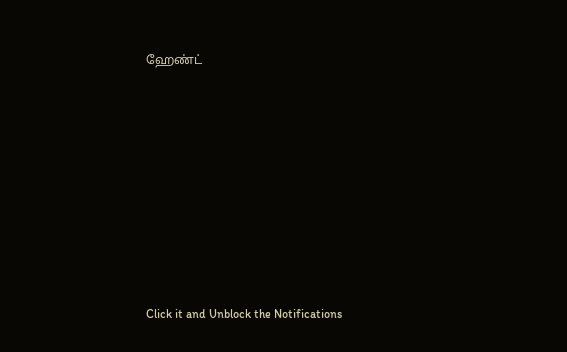ஹேண்ட்












Click it and Unblock the Notifications